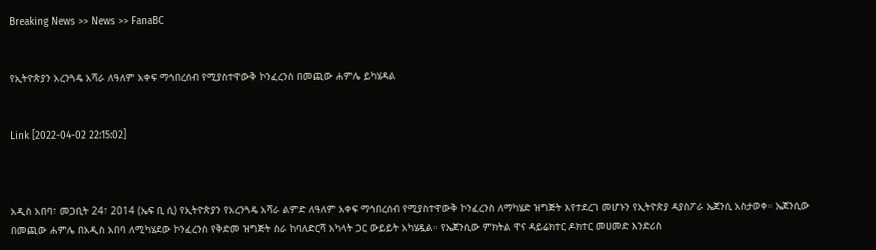Breaking News >> News >> FanaBC


የኢትዮጵያን አረንጓዴ አሻራ ለዓለም አቀፍ ማኅበረሰብ የሚያስተዋውቅ ኮንፈረንስ በመጪው ሐምሌ ይካሄዳል


Link [2022-04-02 22:15:02]



አዲስ አበባ፣ መጋቢት 24፣ 2014 (ኤፍ ቢ ሲ) የኢትዮጵያን የአረንጓዴ አሻራ ልምድ ለዓለም አቀፍ ማኅበረሰብ የሚያስተዋውቅ ኮንፈረንስ ለማካሄድ ዝግጅት እየተደረገ መሆኑን የኢትዮጵያ ዳያስፖራ ኤጀንሲ አስታወቀ። ኤጀንሲው በመጪው ሐምሌ በአዲስ አበባ ለሚካሄደው ኮንፈረንስ የቅድመ ዝግጅት ስራ ከባለድርሻ አካላት ጋር ውይይት አካሄዷል። የኤጀንሲው ምክትል ዋና ዳይሬክተር ዶክተር መሀመድ እንድሪስ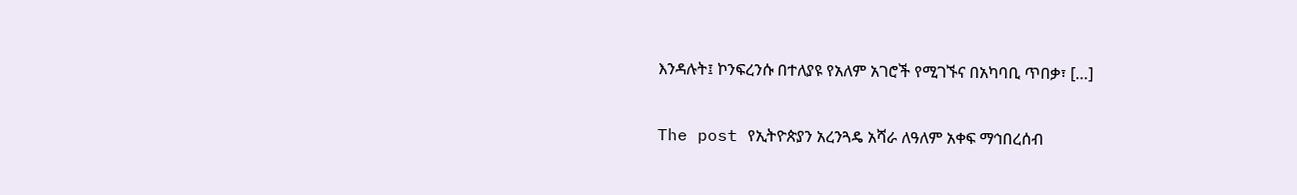እንዳሉት፤ ኮንፍረንሱ በተለያዩ የአለም አገሮች የሚገኙና በአካባቢ ጥበቃ፣ […]

The post የኢትዮጵያን አረንጓዴ አሻራ ለዓለም አቀፍ ማኅበረሰብ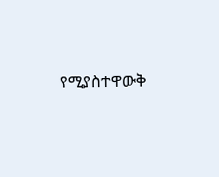የሚያስተዋውቅ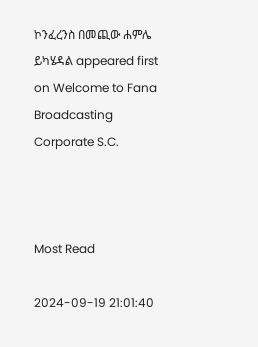ኮንፈረንስ በመጪው ሐምሌ ይካሄዳል appeared first on Welcome to Fana Broadcasting Corporate S.C.



Most Read

2024-09-19 21:01:40